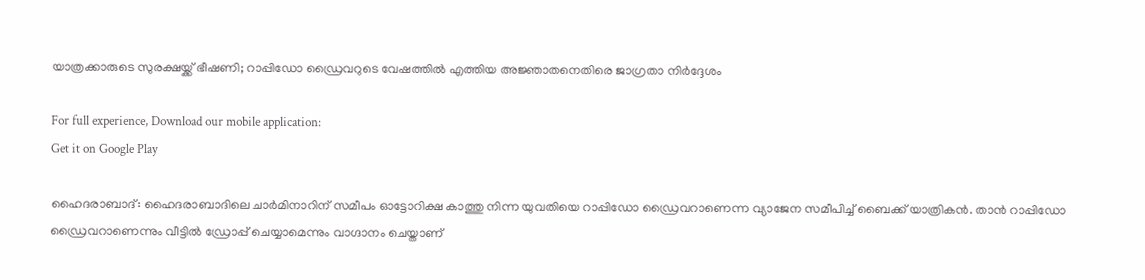യാത്രക്കാരുടെ സുരക്ഷയ്ക്ക് ഭീഷണി; റാപ്പിഡോ ഡ്രൈവറുടെ വേഷത്തിൽ എത്തിയ അജ്ഞാതനെതിരെ ജാഗ്രതാ നിർദ്ദേശം

For full experience, Download our mobile application:
Get it on Google Play

ഹൈദരാബാദ്: ഹൈദരാബാദിലെ ചാര്‍മിനാറിന് സമീപം ഓട്ടോറിക്ഷ കാത്തു നിന്ന യുവതിയെ റാപ്പിഡോ ഡ്രൈവറാണെന്ന വ്യാജേന സമീപിച്ച് ബൈക്ക് യാത്രികന്‍. താന്‍ റാപ്പിഡോ ഡ്രൈവറാണെന്നും വീട്ടില്‍ ഡ്രോപ്പ് ചെയ്യാമെന്നും വാഗ്ദാനം ചെയ്താണ്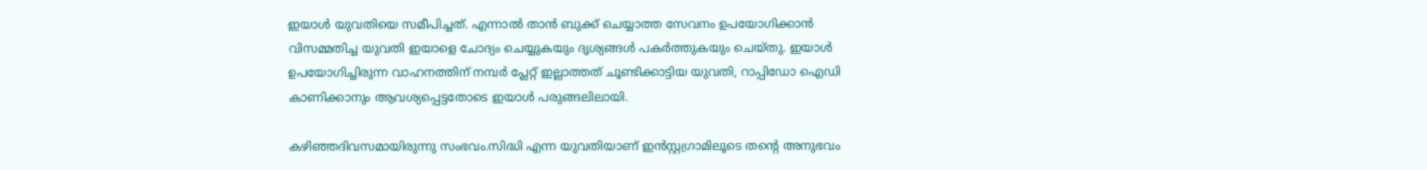ഇയാള്‍ യുവതിയെ സമീപിച്ചത്. എന്നാല്‍ താന്‍ ബുക്ക് ചെയ്യാത്ത സേവനം ഉപയോഗിക്കാന്‍ വിസമ്മതിച്ച യുവതി ഇയാളെ ചോദ്യം ചെയ്യുകയും ദൃശ്യങ്ങള്‍ പകര്‍ത്തുകയും ചെയ്തു. ഇയാള്‍ ഉപയോഗിച്ചിരുന്ന വാഹനത്തിന് നമ്പര്‍ പ്ലേറ്റ് ഇല്ലാത്തത് ചൂണ്ടിക്കാട്ടിയ യുവതി, റാപ്പിഡോ ഐഡി കാണിക്കാനും ആവശ്യപ്പെട്ടതോടെ ഇയാള്‍ പരുങ്ങലിലായി.

കഴിഞ്ഞദിവസമായിരുന്നു സംഭവം.സിദ്ധി എന്ന യുവതിയാണ് ഇന്‍സ്റ്റഗ്രാമിലൂടെ തന്റെ അനുഭവം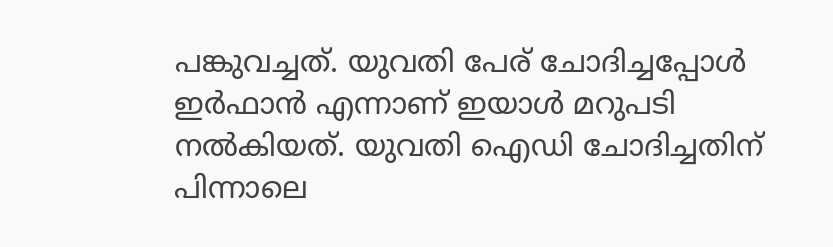പങ്കുവച്ചത്. യുവതി പേര് ചോദിച്ചപ്പോള്‍ ഇര്‍ഫാന്‍ എന്നാണ് ഇയാള്‍ മറുപടി നല്‍കിയത്. യുവതി ഐഡി ചോദിച്ചതിന് പിന്നാലെ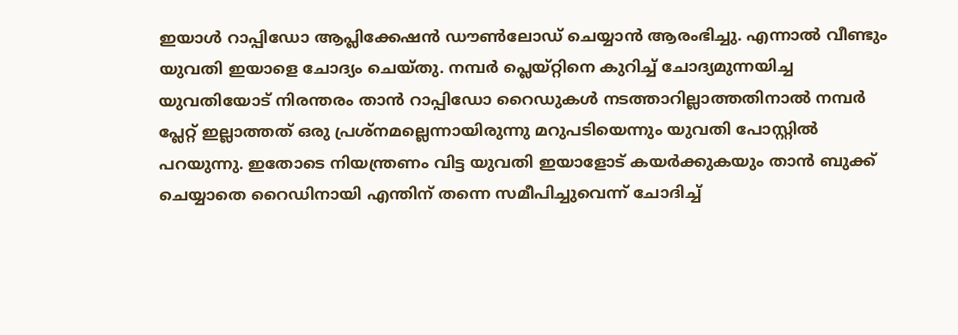ഇയാള്‍ റാപ്പിഡോ ആപ്ലിക്കേഷന്‍ ഡൗണ്‍ലോഡ് ചെയ്യാന്‍ ആരംഭിച്ചു. എന്നാല്‍ വീണ്ടും യുവതി ഇയാളെ ചോദ്യം ചെയ്തു. നമ്പര്‍ പ്ലെയ്റ്റിനെ കുറിച്ച് ചോദ്യമുന്നയിച്ച യുവതിയോട് നിരന്തരം താന്‍ റാപ്പിഡോ റൈഡുകള്‍ നടത്താറില്ലാത്തതിനാല്‍ നമ്പര്‍ പ്ലേറ്റ് ഇല്ലാത്തത് ഒരു പ്രശ്‌നമല്ലെന്നായിരുന്നു മറുപടിയെന്നും യുവതി പോസ്റ്റില്‍ പറയുന്നു. ഇതോടെ നിയന്ത്രണം വിട്ട യുവതി ഇയാളോട് കയര്‍ക്കുകയും താന്‍ ബുക്ക് ചെയ്യാതെ റൈഡിനായി എന്തിന് തന്നെ സമീപിച്ചുവെന്ന് ചോദിച്ച്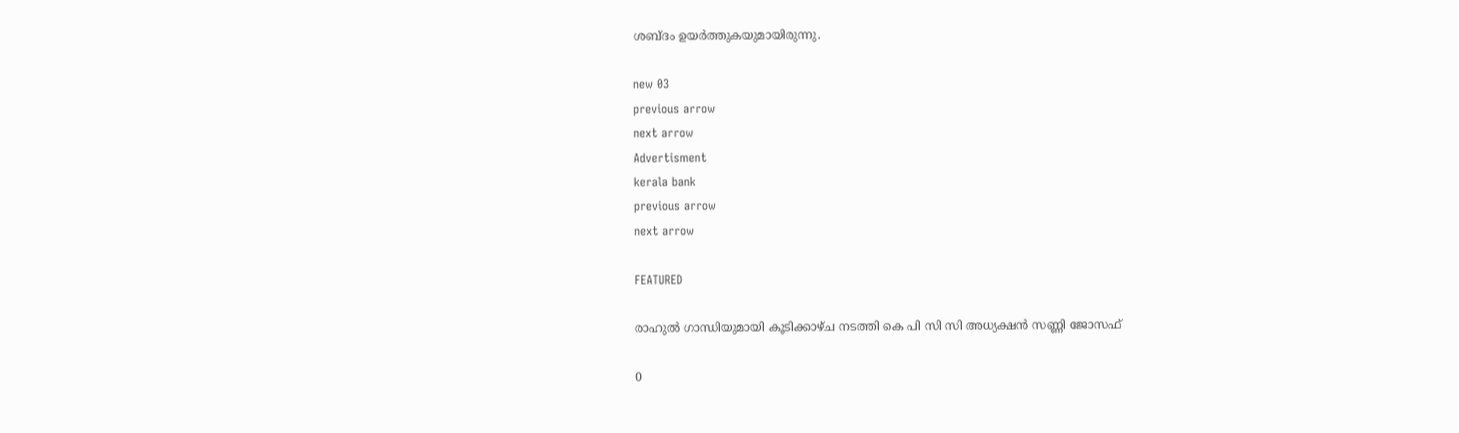ശബ്ദം ഉയര്‍ത്തുകയുമായിരുന്നു.

new 03
previous arrow
next arrow
Advertisment
kerala bank
previous arrow
next arrow

FEATURED

രാഹുൽ ഗാന്ധിയുമായി കൂടിക്കാഴ്ച നടത്തി കെ പി സി സി അധ്യക്ഷൻ സണ്ണി ജോസഫ്

0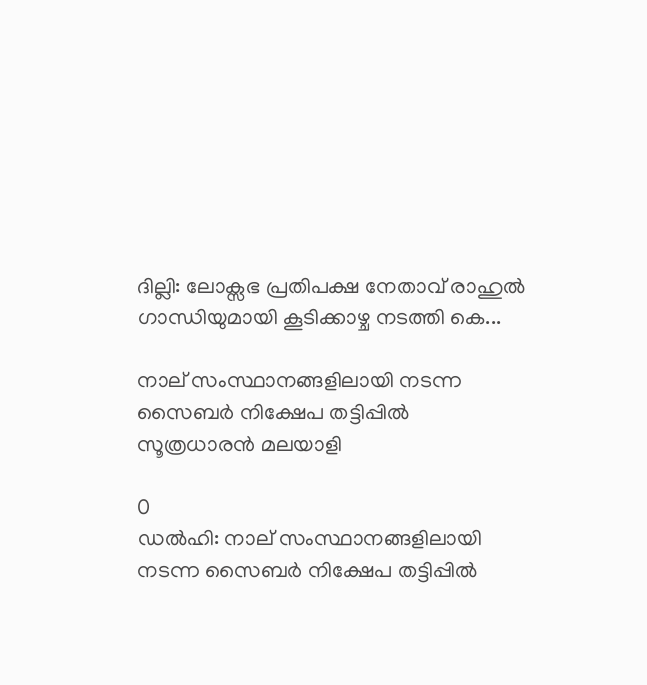ദില്ലി: ലോക്സഭ പ്രതിപക്ഷ നേതാവ് രാഹുൽ ഗാന്ധിയുമായി കൂടിക്കാഴ്ച നടത്തി കെ...

നാല് സംസ്ഥാനങ്ങളിലായി നടന്ന സൈബർ നിക്ഷേപ തട്ടിപ്പിൽ സൂത്രധാരൻ മലയാളി

0
ഡൽഹി: നാല് സംസ്ഥാനങ്ങളിലായി നടന്ന സൈബർ നിക്ഷേപ തട്ടിപ്പിൽ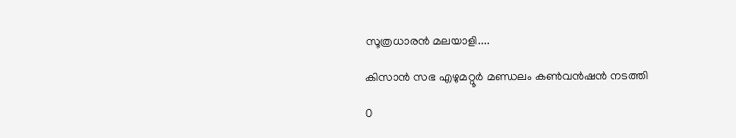സൂത്രധാരൻ മലയാളി....

കിസാൻ സഭ എഴുമറ്റൂർ മണ്ഡലം കൺവൻഷൻ നടത്തി

0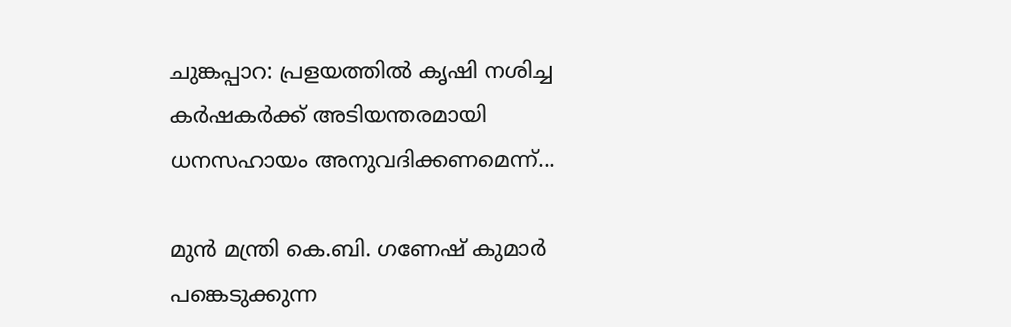ചുങ്കപ്പാറ: പ്രളയത്തിൽ കൃഷി നശിച്ച കർഷകർക്ക് അടിയന്തരമായി ധനസഹായം അനുവദിക്കണമെന്ന്...

മുൻ മന്ത്രി കെ.ബി. ഗണേഷ് കുമാർ പങ്കെടുക്കുന്ന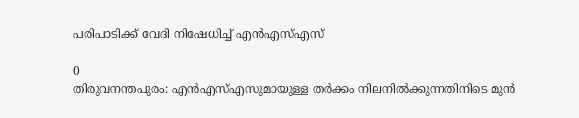പരിപാടിക്ക് വേദി നിഷേധിച്ച് എൻഎസ്എസ്

0
തിരുവനന്തപുരം: എൻഎസ്എസുമായുള്ള തർക്കം നിലനിൽക്കുന്നതിനിടെ മുൻ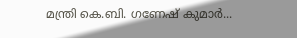മന്ത്രി കെ.ബി. ഗണേഷ് കുമാർ...